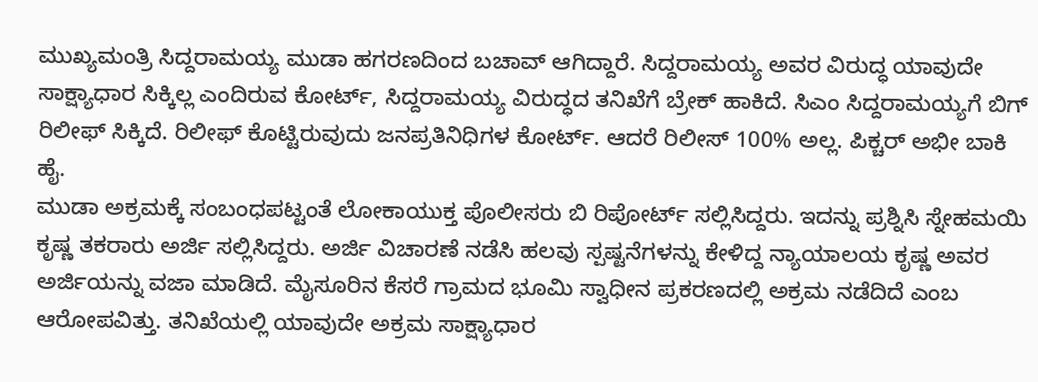ಮುಖ್ಯಮಂತ್ರಿ ಸಿದ್ದರಾಮಯ್ಯ ಮುಡಾ ಹಗರಣದಿಂದ ಬಚಾವ್ ಆಗಿದ್ದಾರೆ. ಸಿದ್ದರಾಮಯ್ಯ ಅವರ ವಿರುದ್ಧ ಯಾವುದೇ ಸಾಕ್ಷ್ಯಾಧಾರ ಸಿಕ್ಕಿಲ್ಲ ಎಂದಿರುವ ಕೋರ್ಟ್, ಸಿದ್ದರಾಮಯ್ಯ ವಿರುದ್ಧದ ತನಿಖೆಗೆ ಬ್ರೇಕ್ ಹಾಕಿದೆ. ಸಿಎಂ ಸಿದ್ದರಾಮಯ್ಯಗೆ ಬಿಗ್ ರಿಲೀಫ್ ಸಿಕ್ಕಿದೆ. ರಿಲೀಫ್ ಕೊಟ್ಟಿರುವುದು ಜನಪ್ರತಿನಿಧಿಗಳ ಕೋರ್ಟ್. ಆದರೆ ರಿಲೀಸ್ 100% ಅಲ್ಲ. ಪಿಕ್ಚರ್ ಅಭೀ ಬಾಕಿ ಹೈ.
ಮುಡಾ ಅಕ್ರಮಕ್ಕೆ ಸಂಬಂಧಪಟ್ಟಂತೆ ಲೋಕಾಯುಕ್ತ ಪೊಲೀಸರು ಬಿ ರಿಪೋರ್ಟ್ ಸಲ್ಲಿಸಿದ್ದರು. ಇದನ್ನು ಪ್ರಶ್ನಿಸಿ ಸ್ನೇಹಮಯಿ ಕೃಷ್ಣ ತಕರಾರು ಅರ್ಜಿ ಸಲ್ಲಿಸಿದ್ದರು. ಅರ್ಜಿ ವಿಚಾರಣೆ ನಡೆಸಿ ಹಲವು ಸ್ಪಷ್ಟನೆಗಳನ್ನು ಕೇಳಿದ್ದ ನ್ಯಾಯಾಲಯ ಕೃಷ್ಣ ಅವರ ಅರ್ಜಿಯನ್ನು ವಜಾ ಮಾಡಿದೆ. ಮೈಸೂರಿನ ಕೆಸರೆ ಗ್ರಾಮದ ಭೂಮಿ ಸ್ವಾಧೀನ ಪ್ರಕರಣದಲ್ಲಿ ಅಕ್ರಮ ನಡೆದಿದೆ ಎಂಬ ಆರೋಪವಿತ್ತು. ತನಿಖೆಯಲ್ಲಿ ಯಾವುದೇ ಅಕ್ರಮ ಸಾಕ್ಷ್ಯಾಧಾರ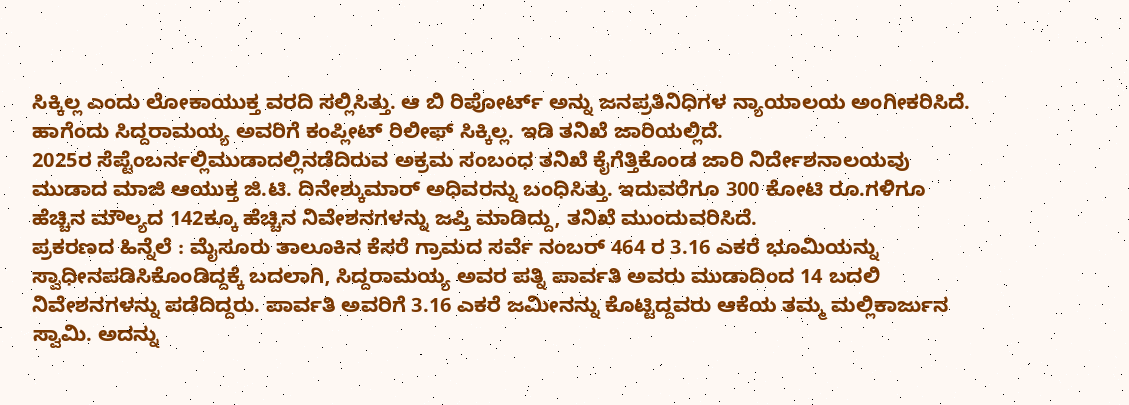ಸಿಕ್ಕಿಲ್ಲ ಎಂದು ಲೋಕಾಯುಕ್ತ ವರದಿ ಸಲ್ಲಿಸಿತ್ತು. ಆ ಬಿ ರಿಪೋರ್ಟ್ ಅನ್ನು ಜನಪ್ರತಿನಿಧಿಗಳ ನ್ಯಾಯಾಲಯ ಅಂಗೀಕರಿಸಿದೆ. ಹಾಗೆಂದು ಸಿದ್ದರಾಮಯ್ಯ ಅವರಿಗೆ ಕಂಪ್ಲೀಟ್ ರಿಲೀಫ್ ಸಿಕ್ಕಿಲ್ಲ. ಇಡಿ ತನಿಖೆ ಜಾರಿಯಲ್ಲಿದೆ.
2025ರ ಸೆಪ್ಟೆಂಬರ್ನಲ್ಲಿಮುಡಾದಲ್ಲಿನಡೆದಿರುವ ಅಕ್ರಮ ಸಂಬಂಧ ತನಿಖೆ ಕೈಗೆತ್ತಿಕೊಂಡ ಜಾರಿ ನಿರ್ದೇಶನಾಲಯವು ಮುಡಾದ ಮಾಜಿ ಆಯುಕ್ತ ಜಿ.ಟಿ. ದಿನೇಶ್ಕುಮಾರ್ ಅಧಿವರನ್ನು ಬಂಧಿಸಿತ್ತು. ಇದುವರೆಗೂ 300 ಕೋಟಿ ರೂ.ಗಳಿಗೂ ಹೆಚ್ಚಿನ ಮೌಲ್ಯದ 142ಕ್ಕೂ ಹೆಚ್ಚಿನ ನಿವೇಶನಗಳನ್ನು ಜಪ್ತಿ ಮಾಡಿದ್ದು, ತನಿಖೆ ಮುಂದುವರಿಸಿದೆ.
ಪ್ರಕರಣದ ಹಿನ್ನೆಲೆ : ಮೈಸೂರು ತಾಲೂಕಿನ ಕೆಸರೆ ಗ್ರಾಮದ ಸರ್ವೆ ನಂಬರ್ 464 ರ 3.16 ಎಕರೆ ಭೂಮಿಯನ್ನು ಸ್ವಾಧೀನಪಡಿಸಿಕೊಂಡಿದ್ದಕ್ಕೆ ಬದಲಾಗಿ, ಸಿದ್ದರಾಮಯ್ಯ ಅವರ ಪತ್ನಿ ಪಾರ್ವತಿ ಅವರು ಮುಡಾದಿಂದ 14 ಬದಲಿ ನಿವೇಶನಗಳನ್ನು ಪಡೆದಿದ್ದರು. ಪಾರ್ವತಿ ಅವರಿಗೆ 3.16 ಎಕರೆ ಜಮೀನನ್ನು ಕೊಟ್ಟಿದ್ದವರು ಆಕೆಯ ತಮ್ಮ ಮಲ್ಲಿಕಾರ್ಜುನ ಸ್ವಾಮಿ. ಅದನ್ನು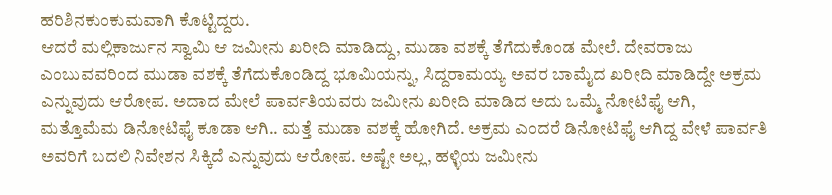ಹರಿಶಿನಕುಂಕುಮವಾಗಿ ಕೊಟ್ಟಿದ್ದರು.
ಆದರೆ ಮಲ್ಲಿಕಾರ್ಜುನ ಸ್ವಾಮಿ ಆ ಜಮೀನು ಖರೀದಿ ಮಾಡಿದ್ದು, ಮುಡಾ ವಶಕ್ಕೆ ತೆಗೆದುಕೊಂಡ ಮೇಲೆ. ದೇವರಾಜು ಎಂಬುವವರಿಂದ ಮುಡಾ ವಶಕ್ಕೆ ತೆಗೆದುಕೊಂಡಿದ್ದ ಭೂಮಿಯನ್ನು, ಸಿದ್ದರಾಮಯ್ಯ ಅವರ ಬಾಮೈದ ಖರೀದಿ ಮಾಡಿದ್ದೇ ಅಕ್ರಮ ಎನ್ನುವುದು ಆರೋಪ. ಅದಾದ ಮೇಲೆ ಪಾರ್ವತಿಯವರು ಜಮೀನು ಖರೀದಿ ಮಾಡಿದ ಅದು ಒಮ್ಮೆ ನೋಟಿಫೈ ಆಗಿ, ಮತ್ತೊಮೆಮ ಡಿನೋಟಿಫೈ ಕೂಡಾ ಆಗಿ.. ಮತ್ತೆ ಮುಡಾ ವಶಕ್ಕೆ ಹೋಗಿದೆ. ಅಕ್ರಮ ಎಂದರೆ ಡಿನೋಟಿಫೈ ಆಗಿದ್ದ ವೇಳೆ ಪಾರ್ವತಿ ಅವರಿಗೆ ಬದಲಿ ನಿವೇಶನ ಸಿಕ್ಕಿದೆ ಎನ್ನುವುದು ಆರೋಪ. ಅಷ್ಟೇ ಅಲ್ಲ, ಹಳ್ಳಿಯ ಜಮೀನು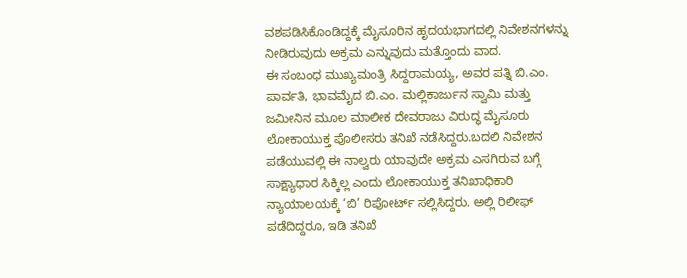ವಶಪಡಿಸಿಕೊಂಡಿದ್ದಕ್ಕೆ ಮೈಸೂರಿನ ಹೃದಯಭಾಗದಲ್ಲಿ ನಿವೇಶನಗಳನ್ನು ನೀಡಿರುವುದು ಅಕ್ರಮ ಎನ್ನುವುದು ಮತ್ತೊಂದು ವಾದ.
ಈ ಸಂಬಂಧ ಮುಖ್ಯಮಂತ್ರಿ ಸಿದ್ದರಾಮಯ್ಯ, ಅವರ ಪತ್ನಿ ಬಿ.ಎಂ. ಪಾರ್ವತಿ, ಭಾವಮೈದ ಬಿ.ಎಂ. ಮಲ್ಲಿಕಾರ್ಜುನ ಸ್ವಾಮಿ ಮತ್ತು ಜಮೀನಿನ ಮೂಲ ಮಾಲೀಕ ದೇವರಾಜು ವಿರುದ್ಧ ಮೈಸೂರು ಲೋಕಾಯುಕ್ತ ಪೊಲೀಸರು ತನಿಖೆ ನಡೆಸಿದ್ದರು.ಬದಲಿ ನಿವೇಶನ ಪಡೆಯುವಲ್ಲಿ ಈ ನಾಲ್ವರು ಯಾವುದೇ ಅಕ್ರಮ ಎಸಗಿರುವ ಬಗ್ಗೆ ಸಾಕ್ಷ್ಯಾಧಾರ ಸಿಕ್ಕಿಲ್ಲ ಎಂದು ಲೋಕಾಯುಕ್ತ ತನಿಖಾಧಿಕಾರಿ ನ್ಯಾಯಾಲಯಕ್ಕೆ ‘ಬಿ’ ರಿಪೋರ್ಟ್ ಸಲ್ಲಿಸಿದ್ದರು. ಅಲ್ಲಿ ರಿಲೀಫ್ ಪಡೆದಿದ್ದರೂ, ಇಡಿ ತನಿಖೆ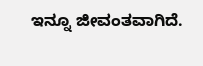ಇನ್ನೂ ಜೀವಂತವಾಗಿದೆ.